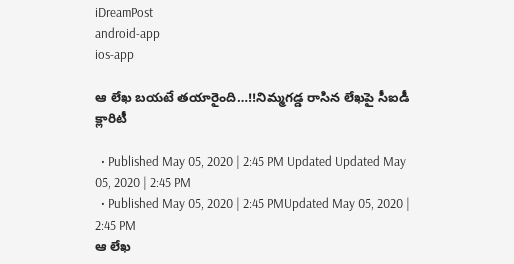iDreamPost
android-app
ios-app

ఆ లేఖ బయటే తయారైంది…!!నిమ్మగడ్డ రాసిన లేఖపై సీఐడీ క్లారిటీ

  • Published May 05, 2020 | 2:45 PM Updated Updated May 05, 2020 | 2:45 PM
  • Published May 05, 2020 | 2:45 PMUpdated May 05, 2020 | 2:45 PM
ఆ లేఖ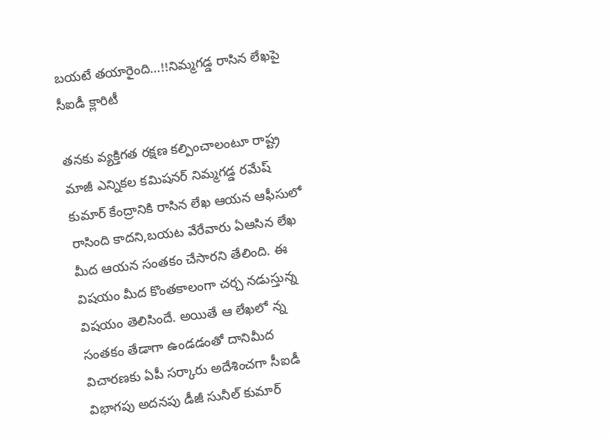బయటే తయారైంది…!!నిమ్మగడ్డ రాసిన లేఖపై సీఐడీ క్లారిటీ

తనకు వ్యక్తిగత రక్షణ కల్పించాలంటూ రాష్ట్ర మాజీ ఎన్నికల కమిషనర్ నిమ్మగడ్డ రమేష్ కుమార్ కేంద్రానికి రాసిన లేఖ ఆయన ఆఫీసులో రాసింది కాదని,బయట వేరేవారు ఏఆసిన లేఖ మీద ఆయన సంతకం చేసారని తేలింది. ఈ విషయం మీద కొంతకాలంగా చర్చ నడుస్తున్న విషయం తెలిసిందే. అయితే ఆ లేఖలో న్న సంతకం తేడాగా ఉండడంతో దానిమీద విచారణకు ఏపీ సర్కారు అదేశించగా సీఐడీ విభాగపు అదనపు డీజీ సునీల్ కుమార్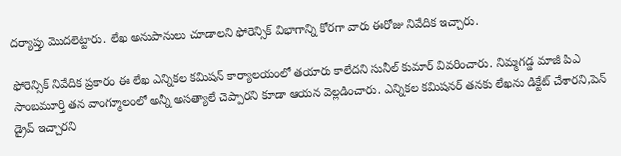దర్యాప్తు మొదలెట్టారు. లేఖ అనుపానులు చూడాలని ఫోరెన్సిక్ విభాగాన్ని కోరగా వారు ఈరోజు నివేదిక ఇచ్చారు.

ఫోరెన్సిక్ నివేదిక ప్రకారం ఈ లేఖ ఎన్నికల కమిషన్ కార్యాలయంలో తయారు కాలేదని సునీల్ కుమార్ వివరించారు. నిమ్మగడ్డ మాజీ పిఎ సాంబమూర్తి తన వాంగ్మూలంలో అన్నీ అసత్యాలే చెప్పారని కూడా ఆయన వెల్లడించారు. ఎన్నికల కమిషనర్ తనకు లేఖను డిక్టేట్ చేశారని,పెన్ డ్రైవ్ ఇచ్చారని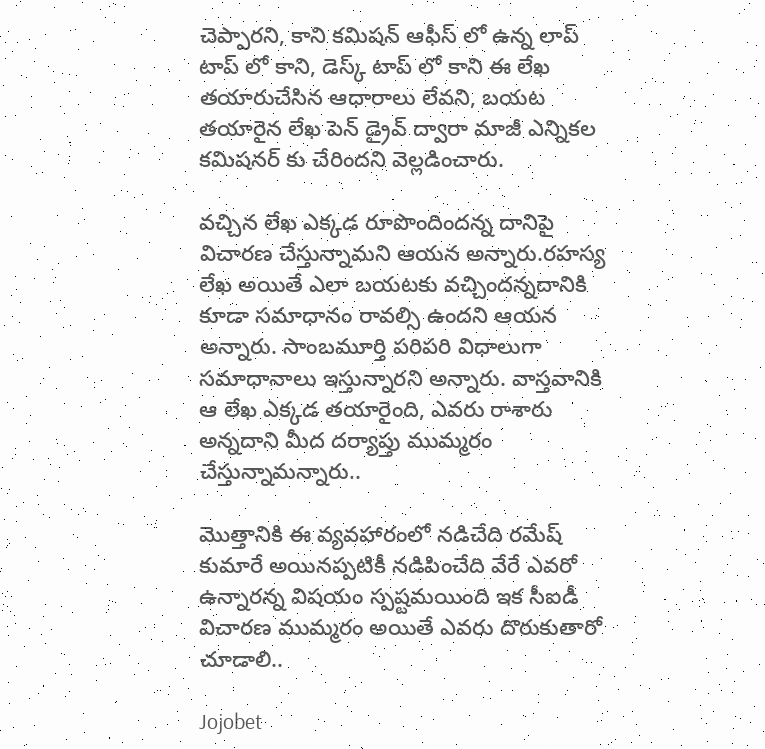చెప్పారని, కాని కమిషన్ ఆఫీస్ లో ఉన్న లాప్ టాప్ లో కాని, డెస్క్ టాప్ లో కాని ఈ లేఖ తయారుచేసిన ఆధారాలు లేవని, బయట తయారైన లేఖ పెన్ డ్రైవ్ ద్వారా మాజీ ఎన్నికల కమిషనర్ కు చేరిందని వెల్లడించారు.

వచ్చిన లేఖ ఎక్కడ రూపొందిందన్న దానిపై విచారణ చేస్తున్నామని ఆయన అన్నారు.రహస్య లేఖ అయితే ఎలా బయటకు వచ్చిందన్నదానికి కూడా సమాధానం రావల్సి ఉందని ఆయన అన్నారు. సాంబమూర్తి పరిపరి విధాలుగా సమాధానాలు ఇస్తున్నారని అన్నారు. వాస్తవానికి ఆ లేఖ ఎక్కడ తయారైంది, ఎవరు రాశారు అన్నదాని మీద దర్యాప్తు ముమ్మరం చేస్తున్నామన్నారు..

మొత్తానికి ఈ వ్యవహారంలో నడిచేది రమేష్ కుమారే అయినప్పటికీ నడిపించేది వేరే ఎవరో ఉన్నారన్న విషయం స్పష్టమయింది ఇక సీఐడీ విచారణ ముమ్మరం అయితే ఎవరు దొరుకుతారో చూడాలి..

Jojobet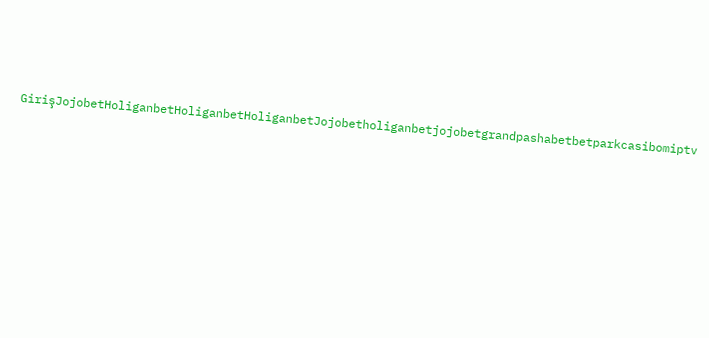GirişJojobetHoliganbetHoliganbetHoliganbetJojobetholiganbetjojobetgrandpashabetbetparkcasibomiptv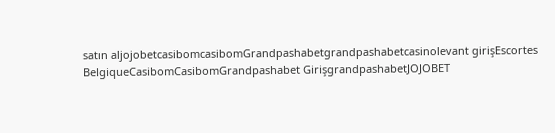satın aljojobetcasibomcasibomGrandpashabetgrandpashabetcasinolevant girişEscortes BelgiqueCasibomCasibomGrandpashabet GirişgrandpashabetJOJOBET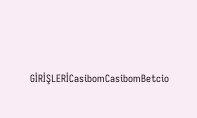GİRİŞLERİCasibomCasibomBetcio